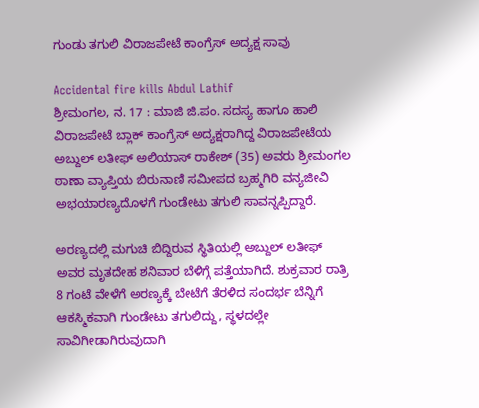ಗುಂಡು ತಗುಲಿ ವಿರಾಜಪೇಟೆ ಕಾಂಗ್ರೆಸ್ ಅದ್ಯಕ್ಷ ಸಾವು

Accidental fire kills Abdul Lathif
ಶ್ರೀಮಂಗಲ, ನ. 17 : ಮಾಜಿ ಜಿ.ಪಂ. ಸದಸ್ಯ ಹಾಗೂ ಹಾಲಿ ವಿರಾಜಪೇಟೆ ಬ್ಲಾಕ್ ಕಾಂಗ್ರೆಸ್ ಅದ್ಯಕ್ಷರಾಗಿದ್ದ ವಿರಾಜಪೇಟೆಯ ಅಬ್ದುಲ್ ಲತೀಫ್ ಅಲಿಯಾಸ್ ರಾಕೇಶ್ (35) ಅವರು ಶ್ರೀಮಂಗಲ ಠಾಣಾ ವ್ಯಾಪ್ತಿಯ ಬಿರುನಾಣಿ ಸಮೀಪದ ಬ್ರಹ್ಮಗಿರಿ ವನ್ಯಜೀವಿ ಅಭಯಾರಣ್ಯದೊಳಗೆ ಗುಂಡೇಟು ತಗುಲಿ ಸಾವನ್ನಪ್ಪಿದ್ದಾರೆ.

ಅರಣ್ಯದಲ್ಲಿ ಮಗುಚಿ ಬಿದ್ದಿರುವ ಸ್ಥಿತಿಯಲ್ಲಿ ಅಬ್ದುಲ್ ಲತೀಫ್ ಅವರ ಮೃತದೇಹ ಶನಿವಾರ ಬೆಳಿಗ್ಗೆ ಪತ್ತೆಯಾಗಿದೆ. ಶುಕ್ರವಾರ ರಾತ್ರಿ 8 ಗಂಟೆ ವೇಳೆಗೆ ಅರಣ್ಯಕ್ಕೆ ಬೇಟೆಗೆ ತೆರಳಿದ ಸಂದರ್ಭ ಬೆನ್ನಿಗೆ ಆಕಸ್ಮಿಕವಾಗಿ ಗುಂಡೇಟು ತಗುಲಿದ್ದು, ಸ್ಥಳದಲ್ಲೇ ಸಾವಿಗೀಡಾಗಿರುವುದಾಗಿ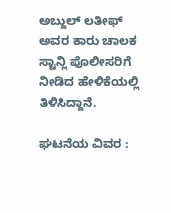ಅಬ್ದುಲ್ ಲತೀಫ್ ಅವರ ಕಾರು ಚಾಲಕ ಸ್ಟಾನ್ಲಿ ಪೊಲೀಸರಿಗೆ ನೀಡಿದ ಹೇಳಿಕೆಯಲ್ಲಿ ತಿಳಿಸಿದ್ದಾನೆ.

ಘಟನೆಯ ವಿವರ :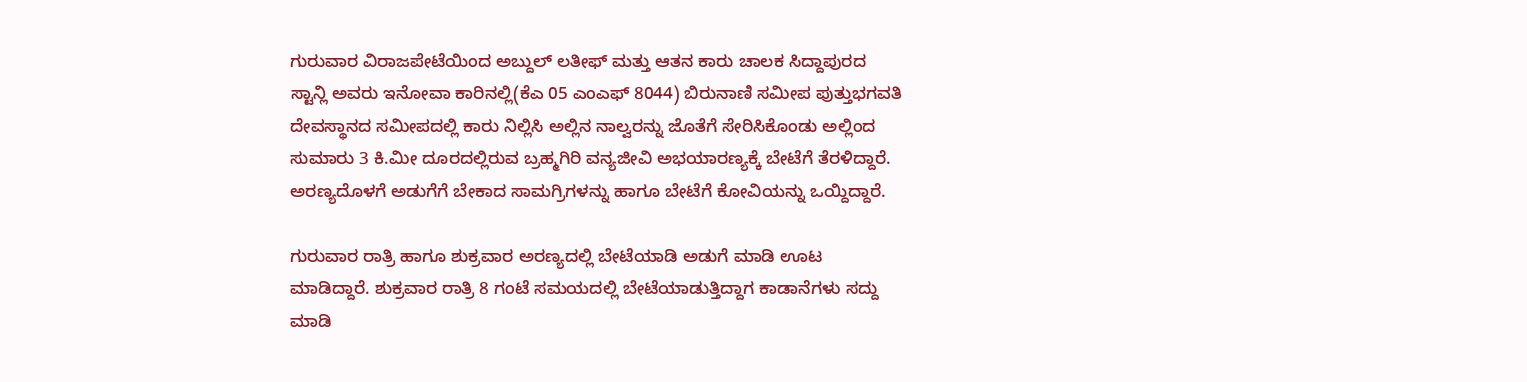ಗುರುವಾರ ವಿರಾಜಪೇಟೆಯಿಂದ ಅಬ್ದುಲ್ ಲತೀಫ್ ಮತ್ತು ಆತನ ಕಾರು ಚಾಲಕ ಸಿದ್ದಾಪುರದ ಸ್ಟಾನ್ಲಿ ಅವರು ಇನೋವಾ ಕಾರಿನಲ್ಲಿ(ಕೆಎ 05 ಎಂಎಫ್ 8044) ಬಿರುನಾಣಿ ಸಮೀಪ ಪುತ್ತುಭಗವತಿ ದೇವಸ್ಥಾನದ ಸಮೀಪದಲ್ಲಿ ಕಾರು ನಿಲ್ಲಿಸಿ ಅಲ್ಲಿನ ನಾಲ್ವರನ್ನು ಜೊತೆಗೆ ಸೇರಿಸಿಕೊಂಡು ಅಲ್ಲಿಂದ ಸುಮಾರು 3 ಕಿ.ಮೀ ದೂರದಲ್ಲಿರುವ ಬ್ರಹ್ಮಗಿರಿ ವನ್ಯಜೀವಿ ಅಭಯಾರಣ್ಯಕ್ಕೆ ಬೇಟೆಗೆ ತೆರಳಿದ್ದಾರೆ. ಅರಣ್ಯದೊಳಗೆ ಅಡುಗೆಗೆ ಬೇಕಾದ ಸಾಮಗ್ರಿಗಳನ್ನು ಹಾಗೂ ಬೇಟೆಗೆ ಕೋವಿಯನ್ನು ಒಯ್ದಿದ್ದಾರೆ.

ಗುರುವಾರ ರಾತ್ರಿ ಹಾಗೂ ಶುಕ್ರವಾರ ಅರಣ್ಯದಲ್ಲಿ ಬೇಟೆಯಾಡಿ ಅಡುಗೆ ಮಾಡಿ ಊಟ ಮಾಡಿದ್ದಾರೆ. ಶುಕ್ರವಾರ ರಾತ್ರಿ 8 ಗಂಟೆ ಸಮಯದಲ್ಲಿ ಬೇಟೆಯಾಡುತ್ತಿದ್ದಾಗ ಕಾಡಾನೆಗಳು ಸದ್ದು ಮಾಡಿ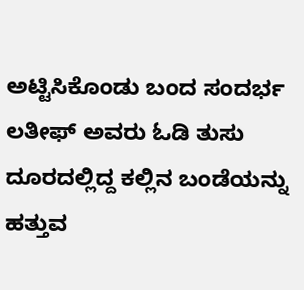ಅಟ್ಟಿಸಿಕೊಂಡು ಬಂದ ಸಂದರ್ಭ ಲತೀಫ್ ಅವರು ಓಡಿ ತುಸು ದೂರದಲ್ಲಿದ್ದ ಕಲ್ಲಿನ ಬಂಡೆಯನ್ನು ಹತ್ತುವ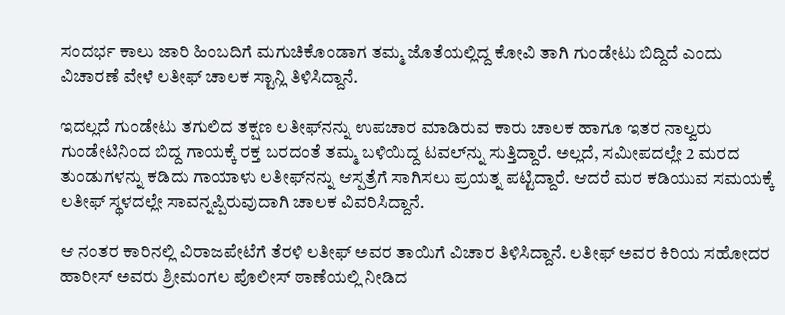ಸಂದರ್ಭ ಕಾಲು ಜಾರಿ ಹಿಂಬದಿಗೆ ಮಗುಚಿಕೊಂಡಾಗ ತಮ್ಮ ಜೊತೆಯಲ್ಲಿದ್ದ ಕೋವಿ ತಾಗಿ ಗುಂಡೇಟು ಬಿದ್ದಿದೆ ಎಂದು ವಿಚಾರಣೆ ವೇಳೆ ಲತೀಫ್ ಚಾಲಕ ಸ್ಟಾನ್ಲಿ ತಿಳಿಸಿದ್ದಾನೆ.

ಇದಲ್ಲದೆ ಗುಂಡೇಟು ತಗುಲಿದ ತಕ್ಷಣ ಲತೀಫ್‌ನನ್ನು ಉಪಚಾರ ಮಾಡಿರುವ ಕಾರು ಚಾಲಕ ಹಾಗೂ ಇತರ ನಾಲ್ವರು ಗುಂಡೇಟಿನಿಂದ ಬಿದ್ದ ಗಾಯಕ್ಕೆ ರಕ್ತ ಬರದಂತೆ ತಮ್ಮ ಬಳಿಯಿದ್ದ ಟವಲ್‌ನ್ನು ಸುತ್ತಿದ್ದಾರೆ. ಅಲ್ಲದೆ, ಸಮೀಪದಲ್ಲೇ 2 ಮರದ ತುಂಡುಗಳನ್ನು ಕಡಿದು ಗಾಯಾಳು ಲತೀಫ್‌ನನ್ನು ಆಸ್ಪತ್ರೆಗೆ ಸಾಗಿಸಲು ಪ್ರಯತ್ನ ಪಟ್ಟಿದ್ದಾರೆ. ಆದರೆ ಮರ ಕಡಿಯುವ ಸಮಯಕ್ಕೆ ಲತೀಫ್ ಸ್ಥಳದಲ್ಲೇ ಸಾವನ್ನಪ್ಪಿರುವುದಾಗಿ ಚಾಲಕ ವಿವರಿಸಿದ್ದಾನೆ.

ಆ ನಂತರ ಕಾರಿನಲ್ಲಿ ವಿರಾಜಪೇಟೆಗೆ ತೆರಳಿ ಲತೀಫ್ ಅವರ ತಾಯಿಗೆ ವಿಚಾರ ತಿಳಿಸಿದ್ದಾನೆ. ಲತೀಫ್ ಅವರ ಕಿರಿಯ ಸಹೋದರ ಹಾರೀಸ್ ಅವರು ಶ್ರೀಮಂಗಲ ಪೊಲೀಸ್ ಠಾಣೆಯಲ್ಲಿ ನೀಡಿದ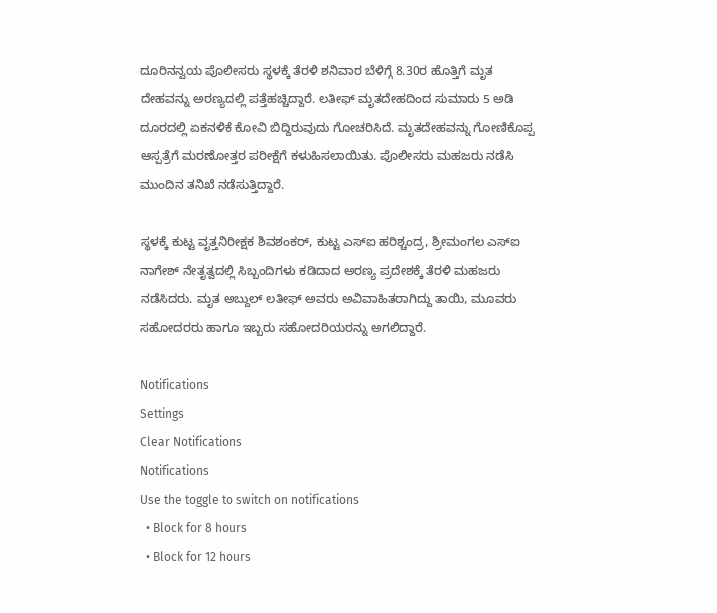ದೂರಿನನ್ವಯ ಪೊಲೀಸರು ಸ್ಥಳಕ್ಕೆ ತೆರಳಿ ಶನಿವಾರ ಬೆಳಿಗ್ಗೆ 8.30ರ ಹೊತ್ತಿಗೆ ಮೃತ ದೇಹವನ್ನು ಅರಣ್ಯದಲ್ಲಿ ಪತ್ತೆಹಚ್ಚಿದ್ದಾರೆ. ಲತೀಫ್ ಮೃತದೇಹದಿಂದ ಸುಮಾರು 5 ಅಡಿ ದೂರದಲ್ಲಿ ಏಕನಳಿಕೆ ಕೋವಿ ಬಿದ್ದಿರುವುದು ಗೋಚರಿಸಿದೆ. ಮೃತದೇಹವನ್ನು ಗೋಣಿಕೊಪ್ಪ ಆಸ್ಪತ್ರೆಗೆ ಮರಣೋತ್ತರ ಪರೀಕ್ಷೆಗೆ ಕಳುಹಿಸಲಾಯಿತು. ಪೊಲೀಸರು ಮಹಜರು ನಡೆಸಿ ಮುಂದಿನ ತನಿಖೆ ನಡೆಸುತ್ತಿದ್ದಾರೆ.

ಸ್ಥಳಕ್ಕೆ ಕುಟ್ಟ ವೃತ್ತನಿರೀಕ್ಷಕ ಶಿವಶಂಕರ್, ಕುಟ್ಟ ಎಸ್‌ಐ ಹರಿಶ್ಚಂದ್ರ, ಶ್ರೀಮಂಗಲ ಎಸ್‌ಐ ನಾಗೇಶ್ ನೇತೃತ್ವದಲ್ಲಿ ಸಿಬ್ಬಂದಿಗಳು ಕಡಿದಾದ ಅರಣ್ಯ ಪ್ರದೇಶಕ್ಕೆ ತೆರಳಿ ಮಹಜರು ನಡೆಸಿದರು. ಮೃತ ಅಬ್ದುಲ್ ಲತೀಫ್ ಅವರು ಅವಿವಾಹಿತರಾಗಿದ್ದು ತಾಯಿ, ಮೂವರು ಸಹೋದರರು ಹಾಗೂ ಇಬ್ಬರು ಸಹೋದರಿಯರನ್ನು ಅಗಲಿದ್ದಾರೆ.

Notifications
Settings
Clear Notifications
Notifications
Use the toggle to switch on notifications
  • Block for 8 hours
  • Block for 12 hours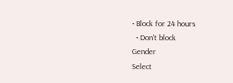• Block for 24 hours
  • Don't block
Gender
Select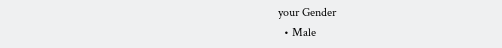your Gender
  • Male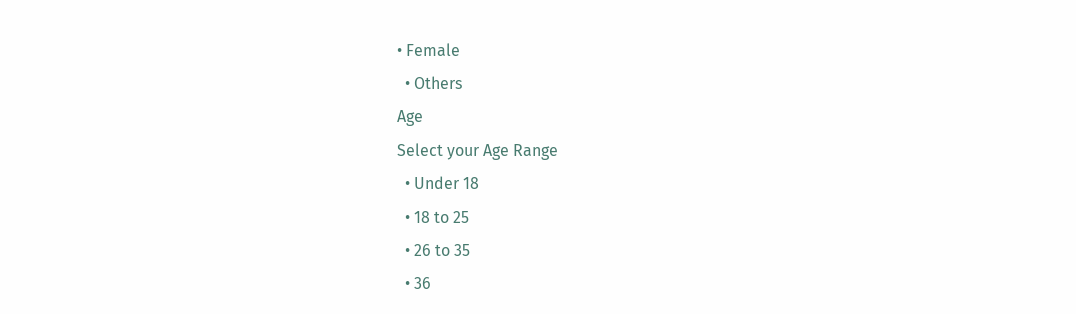• Female
  • Others
Age
Select your Age Range
  • Under 18
  • 18 to 25
  • 26 to 35
  • 36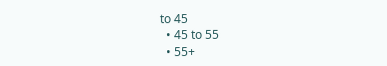to 45
  • 45 to 55
  • 55+